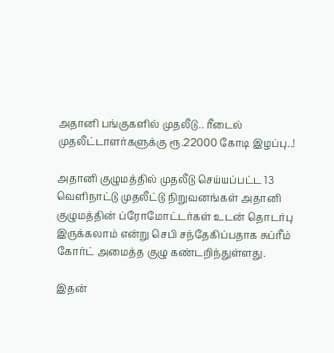அதானி பங்குகளில் முதலீடு.. ரீடைல் முதலீட்டாளர்களுக்கு ரூ.22000 கோடி இழப்பு..!

அதானி குழுமத்தில் முதலீடு செய்யப்பட்ட 13 வெளிநாட்டு முதலீட்டு நிறுவனங்கள் அதானி குழுமத்தின் ப்ரோமோட்டர்கள் உடன் தொடர்பு இருக்கலாம் என்று செபி சந்தேகிப்பதாக சுப்ரீம் கோர்ட் அமைத்த குழு கண்டறிந்துள்ளது.

இதன்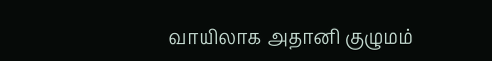வாயிலாக அதானி குழுமம்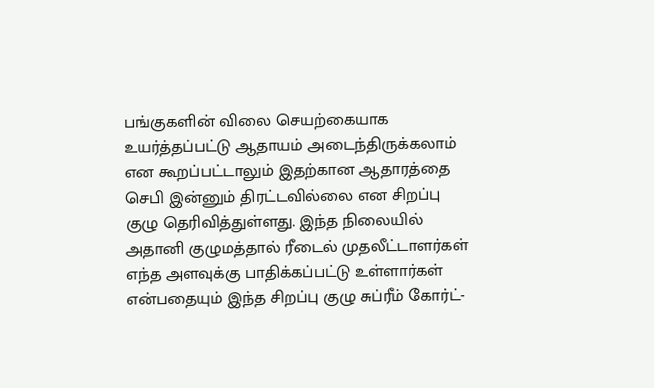பங்குகளின் விலை செயற்கையாக உயர்த்தப்பட்டு ஆதாயம் அடைந்திருக்கலாம் என கூறப்பட்டாலும் இதற்கான ஆதாரத்தை செபி இன்னும் திரட்டவில்லை என சிறப்பு குழு தெரிவித்துள்ளது. இந்த நிலையில் அதானி குழுமத்தால் ரீடைல் முதலீட்டாளர்கள் எந்த அளவுக்கு பாதிக்கப்பட்டு உள்ளார்கள் என்பதையும் இந்த சிறப்பு குழு சுப்ரீம் கோர்ட்-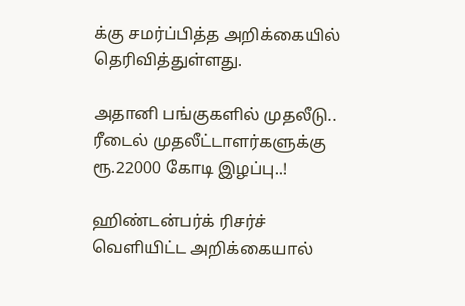க்கு சமர்ப்பித்த அறிக்கையில் தெரிவித்துள்ளது.

அதானி பங்குகளில் முதலீடு.. ரீடைல் முதலீட்டாளர்களுக்கு ரூ.22000 கோடி இழப்பு..!

ஹிண்டன்பர்க் ரிசர்ச் வெளியிட்ட அறிக்கையால்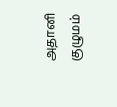அதானி குழுமம்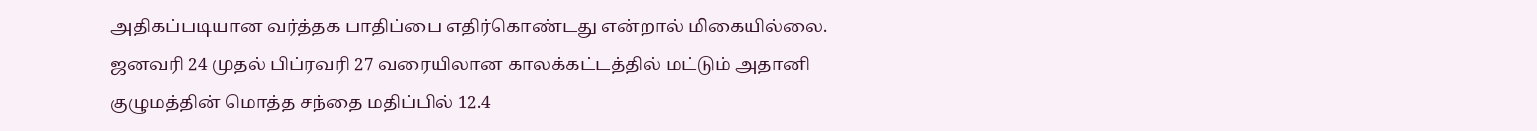அதிகப்படியான வர்த்தக பாதிப்பை எதிர்கொண்டது என்றால் மிகையில்லை. ஜனவரி 24 முதல் பிப்ரவரி 27 வரையிலான காலக்கட்டத்தில் மட்டும் அதானி குழுமத்தின் மொத்த சந்தை மதிப்பில் 12.4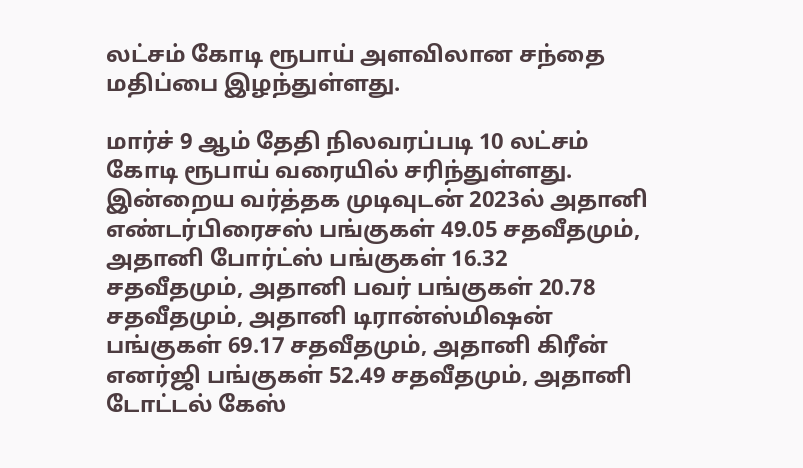லட்சம் கோடி ரூபாய் அளவிலான சந்தை மதிப்பை இழந்துள்ளது.

மார்ச் 9 ஆம் தேதி நிலவரப்படி 10 லட்சம் கோடி ரூபாய் வரையில் சரிந்துள்ளது. இன்றைய வர்த்தக முடிவுடன் 2023ல் அதானி எண்டர்பிரைசஸ் பங்குகள் 49.05 சதவீதமும், அதானி போர்ட்ஸ் பங்குகள் 16.32 சதவீதமும், அதானி பவர் பங்குகள் 20.78 சதவீதமும், அதானி டிரான்ஸ்மிஷன் பங்குகள் 69.17 சதவீதமும், அதானி கிரீன் எனர்ஜி பங்குகள் 52.49 சதவீதமும், அதானி டோட்டல் கேஸ்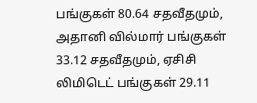பங்குகள் 80.64 சதவீதமும், அதானி வில்மார் பங்குகள் 33.12 சதவீதமும், ஏசிசி லிமிடெட் பங்குகள் 29.11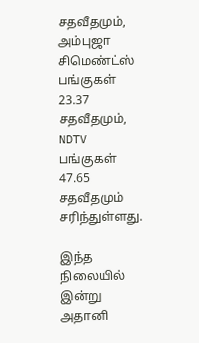சதவீதமும், அம்புஜா சிமெண்ட்ஸ் பங்குகள் 23.37 சதவீதமும், NDTV பங்குகள் 47.65 சதவீதமும் சரிந்துள்ளது.

இந்த நிலையில் இன்று அதானி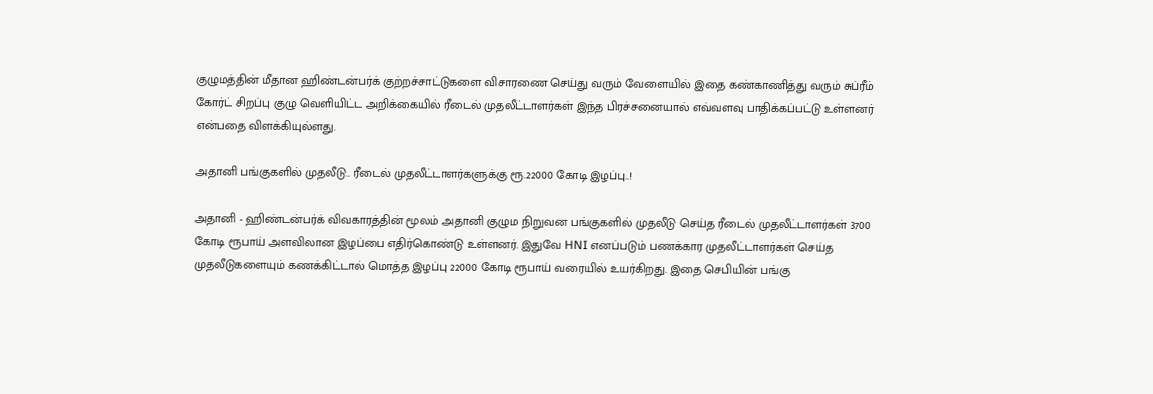குழுமத்தின் மீதான ஹிண்டன்பர்க் குற்றச்சாட்டுகளை விசாரணை செய்து வரும் வேளையில் இதை கண்காணித்து வரும் சுப்ரீம் கோர்ட் சிறப்பு குழு வெளியிட்ட அறிக்கையில் ரீடைல் முதலீட்டாளர்கள் இந்த பிரச்சனையால் எவ்வளவு பாதிக்கப்பட்டு உள்ளனர் என்பதை விளக்கியுல்ளது.

அதானி பங்குகளில் முதலீடு.. ரீடைல் முதலீட்டாளர்களுக்கு ரூ.22000 கோடி இழப்பு..!

அதானி - ஹிண்டன்பர்க் விவகாரத்தின் மூலம் அதானி குழும நிறுவன பங்குகளில் முதலீடு செய்த ரீடைல் முதலீட்டாளர்கள் 3700 கோடி ரூபாய் அளவிலான இழப்பை எதிர்கொண்டு உள்ளனர். இதுவே HNI எனப்படும் பணக்கார முதலீட்டாளர்கள் செய்த முதலீடுகளையும் கணக்கிட்டால் மொத்த இழப்பு 22000 கோடி ரூபாய் வரையில் உயர்கிறது. இதை செபியின் பங்கு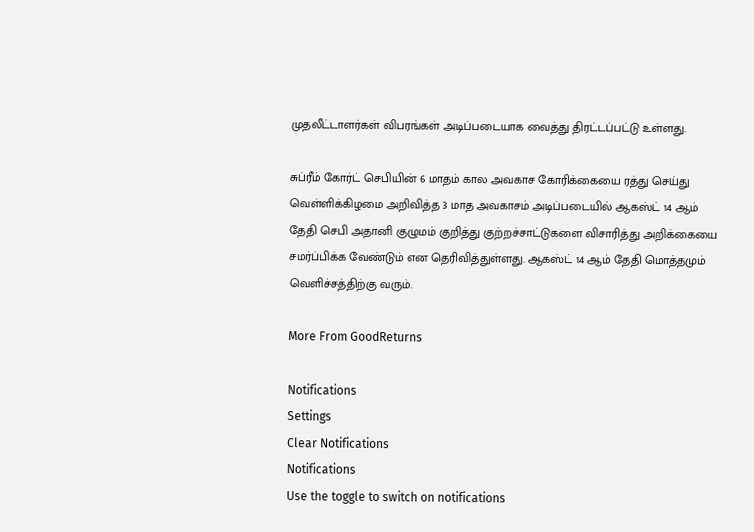முதலீட்டாளர்கள் விபரங்கள் அடிப்படையாக வைத்து திரட்டப்பட்டு உள்ளது.

சுப்ரீம் கோர்ட் செபியின் 6 மாதம் கால அவகாச கோரிக்கையை ரத்து செய்து வெள்ளிக்கிழமை அறிவித்த 3 மாத அவகாசம் அடிப்படையில் ஆகஸ்ட் 14 ஆம் தேதி செபி அதானி குழுமம் குறித்து குற்றச்சாட்டுகளை விசாரித்து அறிக்கையை சமர்ப்பிக்க வேண்டும் என தெரிவித்துள்ளது. ஆகஸ்ட் 14 ஆம் தேதி மொத்தமும் வெளிச்சத்திற்கு வரும்.

More From GoodReturns

Notifications
Settings
Clear Notifications
Notifications
Use the toggle to switch on notifications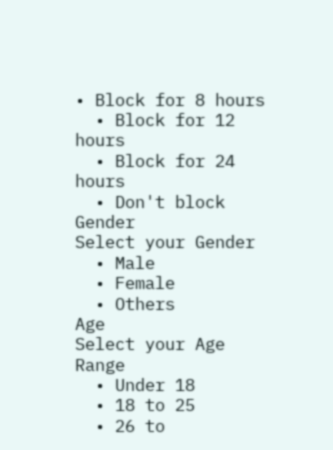• Block for 8 hours
  • Block for 12 hours
  • Block for 24 hours
  • Don't block
Gender
Select your Gender
  • Male
  • Female
  • Others
Age
Select your Age Range
  • Under 18
  • 18 to 25
  • 26 to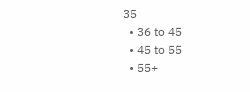35
  • 36 to 45
  • 45 to 55
  • 55+